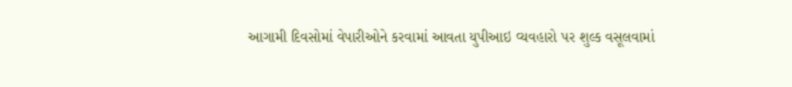આગામી દિવસોમાં વેપારીઓને કરવામાં આવતા યુપીઆઇ વ્યવહારો પર શુલ્ક વસૂલવામાં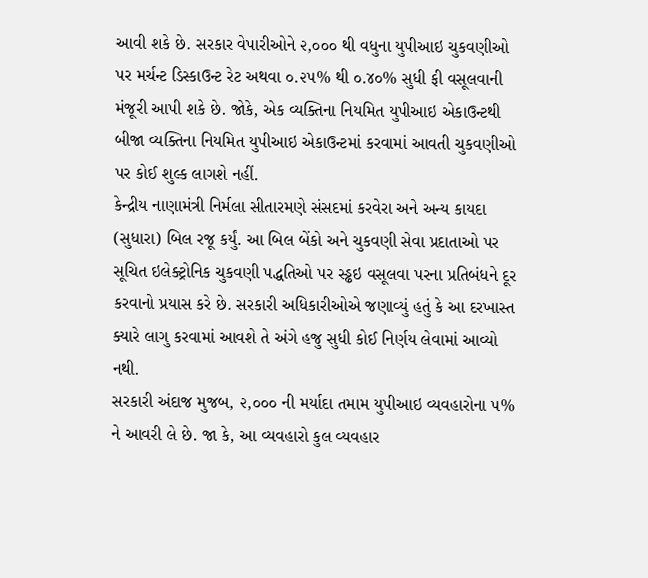આવી શકે છે. સરકાર વેપારીઓને ૨,૦૦૦ થી વધુના યુપીઆઇ ચુકવણીઓ પર મર્ચન્ટ ડિસ્કાઉન્ટ રેટ અથવા ૦.૨૫% થી ૦.૪૦% સુધી ફી વસૂલવાની મંજૂરી આપી શકે છે. જોકે, એક વ્યક્તિના નિયમિત યુપીઆઇ એકાઉન્ટથી બીજા વ્યક્તિના નિયમિત યુપીઆઇ એકાઉન્ટમાં કરવામાં આવતી ચુકવણીઓ પર કોઈ શુલ્ક લાગશે નહીં.
કેન્દ્રીય નાણામંત્રી નિર્મલા સીતારમણે સંસદમાં કરવેરા અને અન્ય કાયદા (સુધારા) બિલ રજૂ કર્યું. આ બિલ બેંકો અને ચુકવણી સેવા પ્રદાતાઓ પર સૂચિત ઇલેક્ટ્રોનિક ચુકવણી પદ્ધતિઓ પર સ્ડ્ઢઇ વસૂલવા પરના પ્રતિબંધને દૂર કરવાનો પ્રયાસ કરે છે. સરકારી અધિકારીઓએ જણાવ્યું હતું કે આ દરખાસ્ત ક્યારે લાગુ કરવામાં આવશે તે અંગે હજુ સુધી કોઈ નિર્ણય લેવામાં આવ્યો નથી.
સરકારી અંદાજ મુજબ, ૨,૦૦૦ ની મર્યાદા તમામ યુપીઆઇ વ્યવહારોના ૫% ને આવરી લે છે. જા કે, આ વ્યવહારો કુલ વ્યવહાર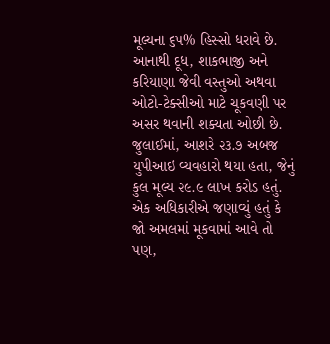મૂલ્યના ૬૫% હિસ્સો ધરાવે છે. આનાથી દૂધ, શાકભાજી અને કરિયાણા જેવી વસ્તુઓ અથવા ઓટો-ટેક્સીઓ માટે ચૂકવણી પર અસર થવાની શક્યતા ઓછી છે. જુલાઈમાં, આશરે ૨૩.૭ અબજ યુપીઆઇ વ્યવહારો થયા હતા, જેનું કુલ મૂલ્ય ૨૯.૯ લાખ કરોડ હતું.
એક અધિકારીએ જણાવ્યું હતું કે જો અમલમાં મૂકવામાં આવે તો પણ,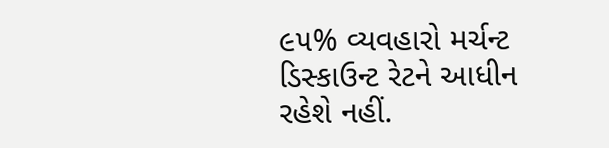૯૫% વ્યવહારો મર્ચન્ટ ડિસ્કાઉન્ટ રેટને આધીન રહેશે નહીં.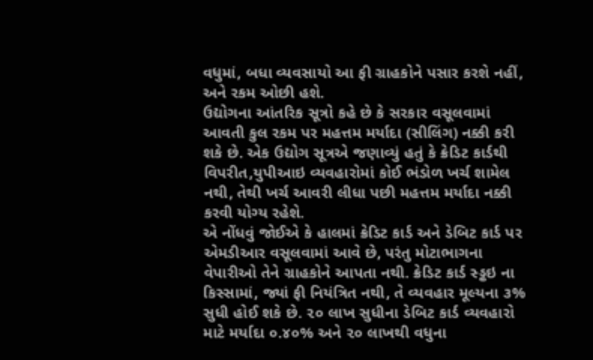વધુમાં, બધા વ્યવસાયો આ ફી ગ્રાહકોને પસાર કરશે નહીં, અને રકમ ઓછી હશે.
ઉદ્યોગના આંતરિક સૂત્રો કહે છે કે સરકાર વસૂલવામાં આવતી કુલ રકમ પર મહત્તમ મર્યાદા (સીલિંગ) નક્કી કરી શકે છે. એક ઉદ્યોગ સૂત્રએ જણાવ્યું હતું કે ક્રેડિટ કાર્ડથી વિપરીત,યુપીઆઇ વ્યવહારોમાં કોઈ ભંડોળ ખર્ચ શામેલ નથી, તેથી ખર્ચ આવરી લીધા પછી મહત્તમ મર્યાદા નક્કી કરવી યોગ્ય રહેશે.
એ નોંધવું જોઈએ કે હાલમાં ક્રેડિટ કાર્ડ અને ડેબિટ કાર્ડ પર એમડીઆર વસૂલવામાં આવે છે, પરંતુ મોટાભાગના વેપારીઓ તેને ગ્રાહકોને આપતા નથી. ક્રેડિટ કાર્ડ સ્ડ્ઢઇ ના કિસ્સામાં, જ્યાં ફી નિયંત્રિત નથી, તે વ્યવહાર મૂલ્યના ૩% સુધી હોઈ શકે છે. ૨૦ લાખ સુધીના ડેબિટ કાર્ડ વ્યવહારો માટે મર્યાદા ૦.૪૦% અને ૨૦ લાખથી વધુના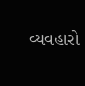વ્યવહારો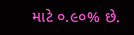માટે ૦.૯૦% છે.